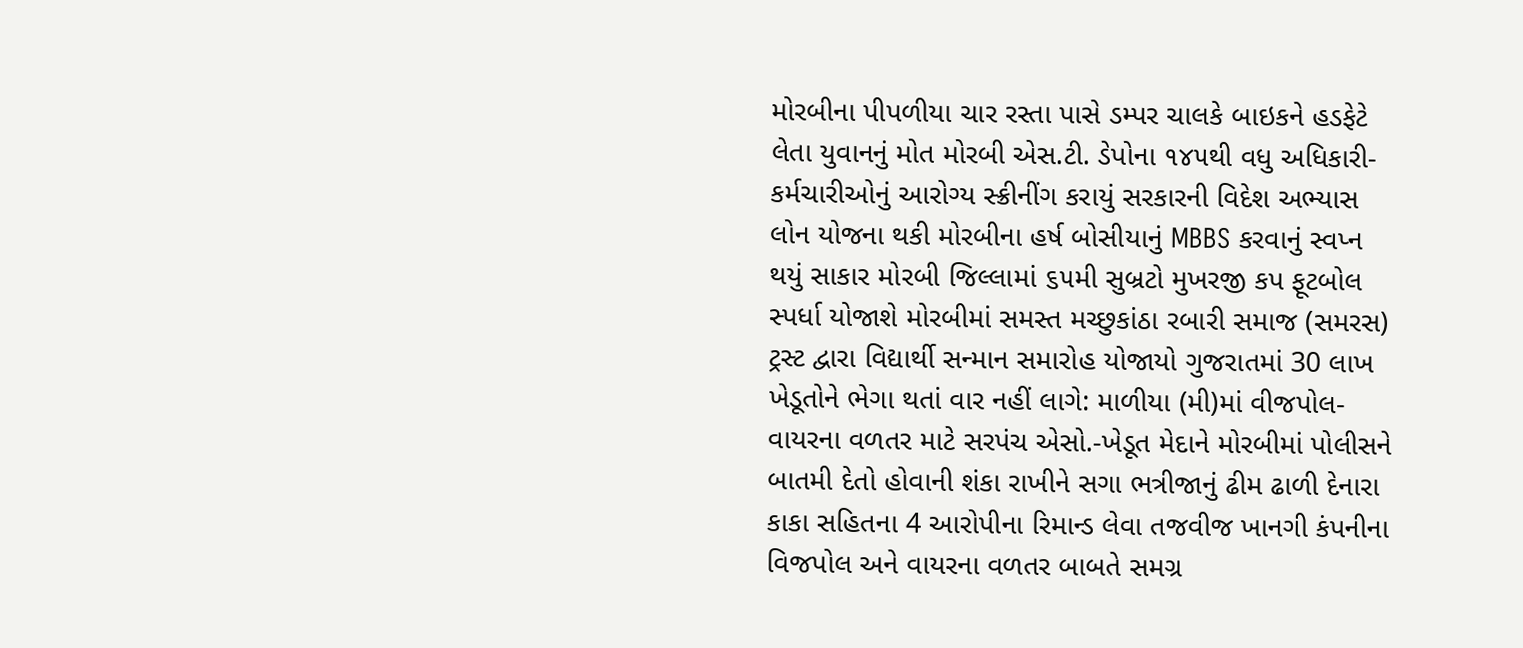મોરબીના પીપળીયા ચાર રસ્તા પાસે ડમ્પર ચાલકે બાઇકને હડફેટે લેતા યુવાનનું મોત મોરબી એસ.ટી. ડેપોના ૧૪૫થી વધુ અધિકારી-કર્મચારીઓનું આરોગ્ય સ્ક્રીનીંગ કરાયું સરકારની વિદેશ અભ્યાસ લોન યોજના થકી મોરબીના હર્ષ બોસીયાનું MBBS કરવાનું સ્વપ્ન થયું સાકાર મોરબી જિલ્લામાં ૬૫મી સુબ્રટો મુખરજી કપ ફૂટબોલ સ્પર્ધા યોજાશે મોરબીમાં સમસ્ત મચ્છુકાંઠા રબારી સમાજ (સમરસ) ટ્રસ્ટ દ્વારા વિદ્યાર્થી સન્માન સમારોહ યોજાયો ગુજરાતમાં 30 લાખ ખેડૂતોને ભેગા થતાં વાર નહીં લાગે: માળીયા (મી)માં વીજપોલ-વાયરના વળતર માટે સરપંચ એસો.-ખેડૂત મેદાને મોરબીમાં પોલીસને બાતમી દેતો હોવાની શંકા રાખીને સગા ભત્રીજાનું ઢીમ ઢાળી દેનારા કાકા સહિતના 4 આરોપીના રિમાન્ડ લેવા તજવીજ ખાનગી કંપનીના વિજપોલ અને વાયરના વળતર બાબતે સમગ્ર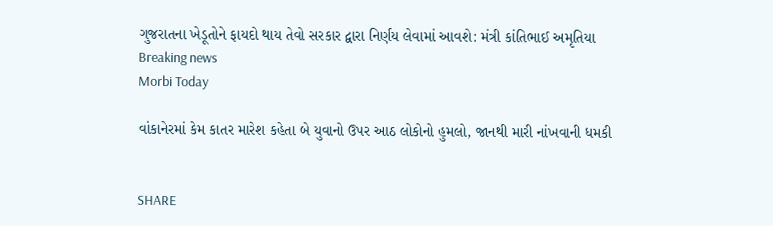ગુજરાતના ખેડૂતોને ફાયદો થાય તેવો સરકાર દ્વારા નિર્ણય લેવામાં આવશે: મંત્રી કાંતિભાઈ અમૃતિયા
Breaking news
Morbi Today

વાંકાનેરમાં કેમ કાતર મારેશ કહેતા બે યુવાનો ઉપર આઠ લોકોનો હુમલો, જાનથી મારી નાંખવાની ધમકી


SHARE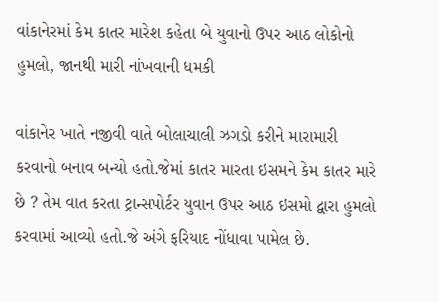વાંકાનેરમાં કેમ કાતર મારેશ કહેતા બે યુવાનો ઉપર આઠ લોકોનો હુમલો, જાનથી મારી નાંખવાની ધમકી

વાંકાનેર ખાતે નજીવી વાતે બોલાચાલી ઝગડો કરીને મારામારી કરવાનો બનાવ બન્યો હતો.જેમાં કાતર મારતા ઇસમને કેમ કાતર મારે છે ? તેમ વાત કરતા ટ્રાન્સપોર્ટર યુવાન ઉપર આઠ ઇસમો દ્વારા હુમલો કરવામાં આવ્યો હતો.જે અંગે ફરિયાદ નોંધાવા પામેલ છે.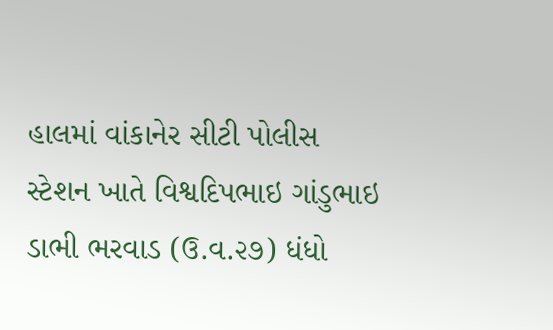હાલમાં વાંકાનેર સીટી પોલીસ સ્ટેશન ખાતે વિશ્વદિપભાઇ ગાંડુભાઇ ડાભી ભરવાડ (ઉ.વ.૨૭) ધંધો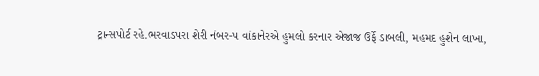ટ્રાન્સપોર્ટ રહે.ભરવાડપરા શેરી નંબર-૫ વાંકાનેરએ હુમલો કરનાર એજાજ ઉર્ફે ડાબલી, મહમદ હુશેન લાખા,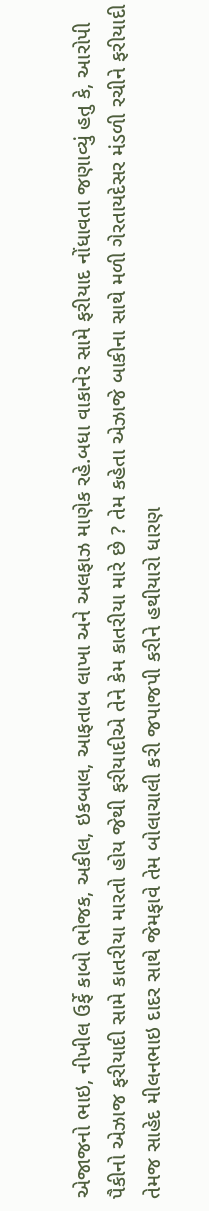એજાજનો ભાઇ, નીખીલ ઉર્ફે કાબો ભોજક, અકીલ, ઇકબાલ, આફતાબ લાખા અને અલફાઝ માણેક રહે.બધા વાકાનેર સામે ફરીયાદ નોંધાવતા જણાવ્યું હતુ કે, આરોપી પૈકીનો એઝાજ ફરીયાદી સામે કાતરીયા મારતો હોય જેથી ફરીયાદીએ તેને કેમ કાતરીયા મારે છે ? તેમ કહેતા એઝાજે બાકીના સાથે મળી ગેરતાયદેસર મંડળી રચીને ફરીયાદી તેમજ સાહેદ મીલનભાઇ દાદર સાથે જેમફાવે તેમ બોલાચાલી કરી જપાજપી કરીને હથીયારો ધારણ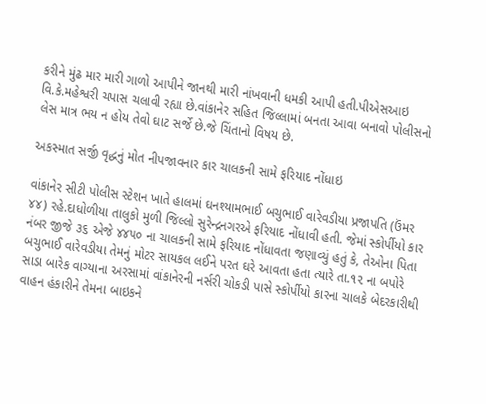કરીને મુંઢ માર મારી ગાળો આપીને જાનથી મારી નાંખવાની ધમકી આપી હતી.પીએસઆઇ વિ.કે.મહેશ્વરી ચપાસ ચલાવી રહ્યા છે.વાંકાનેર સહિત જિલ્લામાં બનતા આવા બનાવો પોલીસનો લેસ માત્ર ભય ન હોય તેવો ઘાટ સર્જે છે.જે ચિંતાનો વિષય છે.

અકસ્માત સર્જી વૃદ્ધનું મોત નીપજાવનાર કાર ચાલકની સામે ફરિયાદ નોંધાઇ

વાંકાનેર સીટી પોલીસ સ્ટેશન ખાતે હાલમાં ઘનશ્યામભાઈ બચુભાઈ વારેવડીયા પ્રજાપતિ (ઉંમર ૪૪) રહે.દાધોળીયા તાલુકો મુળી જિલ્લો સુરેન્દ્રનગરએ ફરિયાદ નોંધાવી હતી. જેમાં સ્કોર્પીયો કાર નંબર જીજે ૩૬ એજે ૪૪૫૦ ના ચાલકની સામે ફરિયાદ નોંધાવતા જણાવ્યું હતું કે, તેઓના પિતા બચુભાઈ વારેવડીયા તેમનું મોટર સાયકલ લઈને પરત ઘરે આવતા હતા ત્યારે તા.૧૨ ના બપોરે સાડા બારેક વાગ્યાના અરસામાં વાંકાનેરની નર્સરી ચોકડી પાસે સ્કોર્પીયો કારના ચાલકે બેદરકારીથી વાહન હંકારીને તેમના બાઇકને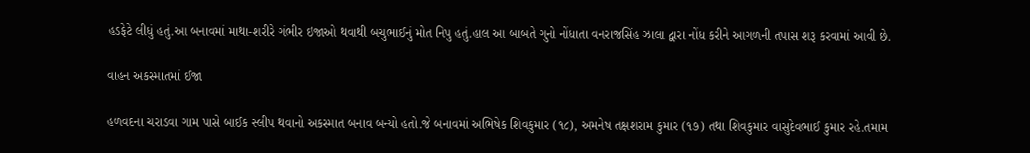હડફેટે લીધું હતું.આ બનાવમાં માથા-શરીરે ગંભીર ઇજાઓ થવાથી બચુભાઈનું મોત નિપુ હતું.હાલ આ બાબતે ગુનો નોંધાતા વનરાજસિંહ ઝાલા દ્વારા નોંધ કરીને આગળની તપાસ શરૂ કરવામાં આવી છે.

વાહન અકસ્માતમાં ઈજા

હળવદના ચરાડવા ગામ પાસે બાઈક સ્લીપ થવાનો અકસ્માત બનાવ બન્યો હતો.જે બનાવમાં અભિષેક શિવકુમાર (૧૮), અમનેષ તક્ષશરામ કુમાર (૧૭) તથા શિવકુમાર વાસુદેવભાઈ કુમાર રહે.તમામ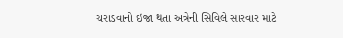ચરાડવાનો ઇજા થતા અત્રેની સિવિલે સારવાર માટે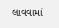લાવવામાં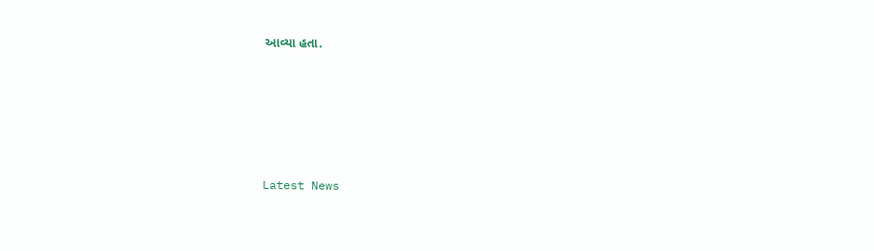આવ્યા હતા.






Latest News